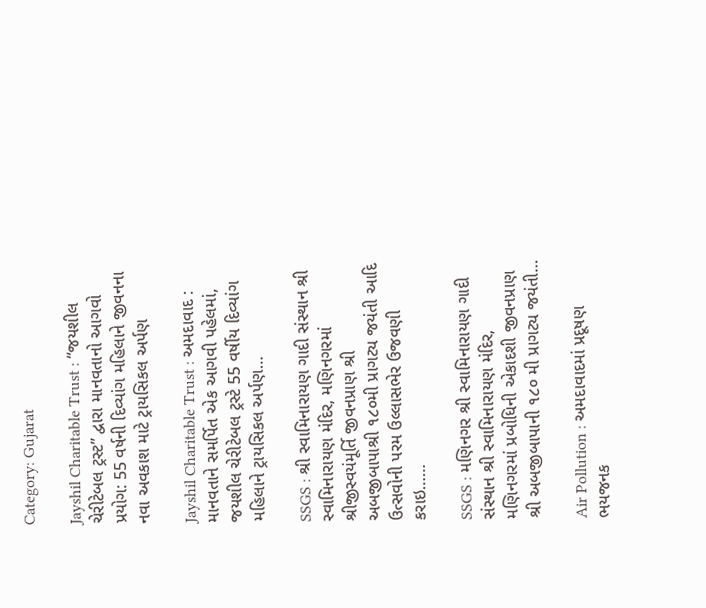Category: Gujarat

Jayshil Charitable Trust : “જયશીલ ચેરીટેબલ ટ્રસ્ટ” દ્વારા માનવતાનો આગવો પ્રયોગ: 55 વર્ષની દિવ્યાંગ મહિલાને જીવનના નવા અવકાશ માટે ટ્રાયસિકલ અર્પણ

Jayshil Charitable Trust : અમદાવાદ : માનવતાને સમર્પિત એક આગવી પહેલમાં, જયશીલ ચેરીટેબલ ટ્રસ્ટે 55 વર્ષીય દિવ્યાંગ મહિલાને ટ્રાયસિકલ અર્પણ…

SSGS : શ્રી સ્વામિનારાયણ ગાદી સંસ્થાન શ્રી સ્વામિનારાયણ મંદિર, મણિનગરમાં શ્રીજીસ્વયંમૂર્તિ જીવનપ્રાણ શ્રી અબજીબાપાશ્રી ૧૮૦મી પ્રાગટ્ય જયંતી આદિ ઉત્સવોની પરમ ઉલ્લાસભેર ઉજવણી કરાઇ……

SSGS : મણિનગર શ્રી સ્વામિનારાયણ ગાદી સંસ્થાન શ્રી સ્વામિનારાયણ મંદિર, મણિનગરમાં પ્રબોધિની એકાદશી જીવનપ્રાણ શ્રી અબજીબાપાની ૧૮૦ મી પ્રાગટ્ય જયંતી…

Air Pollution : અમદાવાદમાં પ્રદૂષણ ભયજનક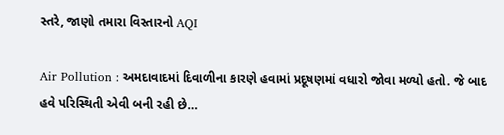સ્તરે, જાણો તમારા વિસ્તારનો AQI

Air Pollution : અમદાવાદમાં દિવાળીના કારણે હવામાં પ્રદૂષણમાં વધારો જોવા મળ્યો હતો. જે બાદ હવે પરિસ્થિતી એવી બની રહી છે…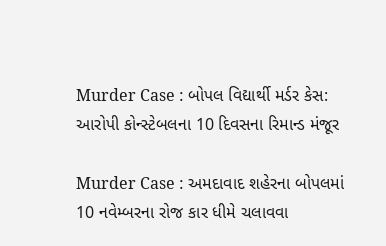Murder Case : બોપલ વિદ્યાર્થી મર્ડર કેસ: આરોપી કોન્સ્ટેબલના 10 દિવસના રિમાન્ડ મંજૂર

Murder Case : અમદાવાદ શહેરના બોપલમાં 10 નવેમ્બરના રોજ કાર ધીમે ચલાવવા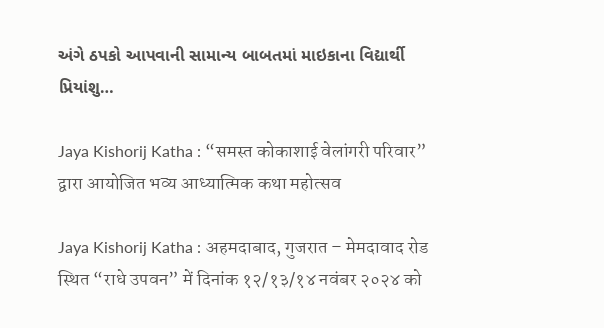અંગે ઠપકો આપવાની સામાન્ય બાબતમાં માઇકાના વિદ્યાર્થી પ્રિયાંશુ…

Jaya Kishorij Katha : “समस्त कोकाशाई वेलांगरी परिवार” द्वारा आयोजित भव्य आध्यात्मिक कथा महोत्सव

Jaya Kishorij Katha : अहमदाबाद, गुजरात – मेमदावाद रोड स्थित “राधे उपवन” में दिनांक १२/१३/१४ नवंबर २०२४ को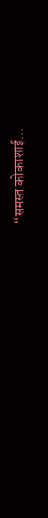“समस्त कोकाशाई…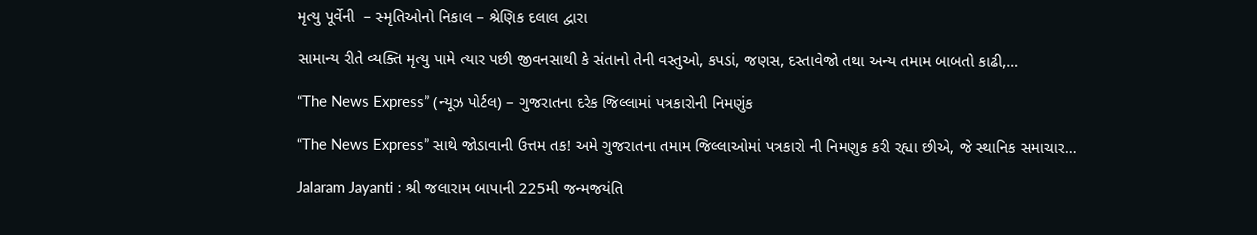મૃત્યુ પૂર્વેની  – સ્મૃતિઓનો નિકાલ – શ્રેણિક દલાલ દ્વારા

સામાન્ય રીતે વ્યક્તિ મૃત્યુ પામે ત્યાર પછી જીવનસાથી કે સંતાનો તેની વસ્તુઓ, કપડાં, જણસ, દસ્તાવેજો તથા અન્ય તમામ બાબતો કાઢી,…

“The News Express” (ન્યૂઝ પોર્ટલ) – ગુજરાતના દરેક જિલ્લામાં પત્રકારોની નિમણુંક

“The News Express” સાથે જોડાવાની ઉત્તમ તક! અમે ગુજરાતના તમામ જિલ્લાઓમાં પત્રકારો ની નિમણુક કરી રહ્યા છીએ, જે સ્થાનિક સમાચાર…

Jalaram Jayanti : શ્રી જલારામ બાપાની 225મી જન્મજયંતિ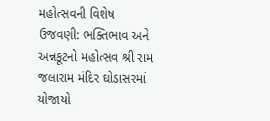મહોત્સવની વિશેષ ઉજવણી: ભક્તિભાવ અને અન્નકૂટનો મહોત્સવ શ્રી રામ જલારામ મંદિર ઘોડાસરમાં યોજાયો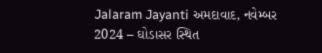Jalaram Jayanti અમદાવાદ, નવેમ્બર 2024 – ઘોડાસર સ્થિત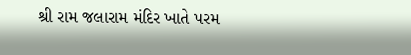શ્રી રામ જલારામ મંદિર ખાતે પરમ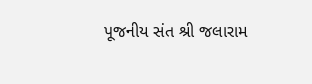પૂજનીય સંત શ્રી જલારામ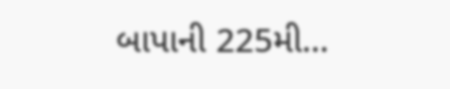બાપાની 225મી…